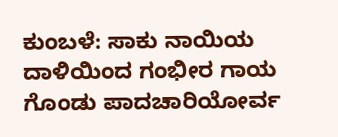ಕುಂಬಳೆ: ಸಾಕು ನಾಯಿಯ ದಾಳಿಯಿಂದ ಗಂಭೀರ ಗಾಯ ಗೊಂಡು ಪಾದಚಾರಿಯೋರ್ವ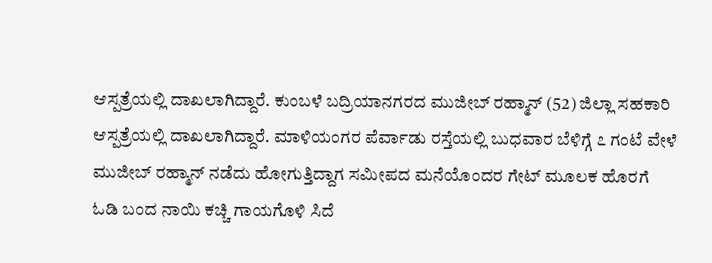ಆಸ್ಪತ್ರೆಯಲ್ಲಿ ದಾಖಲಾಗಿದ್ದಾರೆ. ಕುಂಬಳೆ ಬದ್ರಿಯಾನಗರದ ಮುಜೀಬ್ ರಹ್ಮಾನ್ (52) ಜಿಲ್ಲಾ ಸಹಕಾರಿ ಆಸ್ಪತ್ರೆಯಲ್ಲಿ ದಾಖಲಾಗಿದ್ದಾರೆ. ಮಾಳಿಯಂಗರ ಪೆರ್ವಾಡು ರಸ್ತೆಯಲ್ಲಿ ಬುಧವಾರ ಬೆಳಿಗ್ಗೆ ೭ ಗಂಟೆ ವೇಳೆ ಮುಜೀಬ್ ರಹ್ಮಾನ್ ನಡೆದು ಹೋಗುತ್ತಿದ್ದಾಗ ಸಮೀಪದ ಮನೆಯೊಂದರ ಗೇಟ್ ಮೂಲಕ ಹೊರಗೆ ಓಡಿ ಬಂದ ನಾಯಿ ಕಚ್ಚಿ ಗಾಯಗೊಳಿ ಸಿದೆ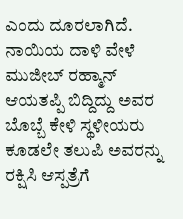ಎಂದು ದೂರಲಾಗಿದೆ. ನಾಯಿಯ ದಾಳಿ ವೇಳೆ ಮುಜೀಬ್ ರಹ್ಮಾನ್ ಆಯತಪ್ಪಿ ಬಿದ್ದಿದ್ದು ಅವರ ಬೊಬ್ಬೆ ಕೇಳಿ ಸ್ಥಳೀಯರು ಕೂಡಲೇ ತಲುಪಿ ಅವರನ್ನು ರಕ್ಷಿಸಿ ಆಸ್ಪತ್ರೆಗೆ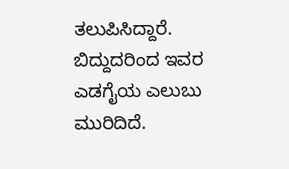ತಲುಪಿಸಿದ್ದಾರೆ. ಬಿದ್ದುದರಿಂದ ಇವರ ಎಡಗೈಯ ಎಲುಬು ಮುರಿದಿದೆ.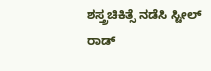ಶಸ್ತ್ರಚಿಕಿತ್ಸೆ ನಡೆಸಿ ಸ್ಟೀಲ್ ರಾಡ್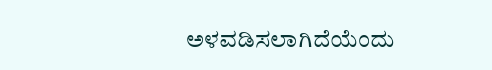ಅಳವಡಿಸಲಾಗಿದೆಯೆಂದು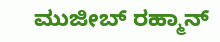ಮುಜೀಬ್ ರಹ್ಮಾನ್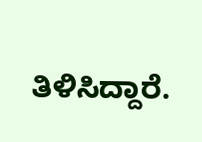ತಿಳಿಸಿದ್ದಾರೆ.